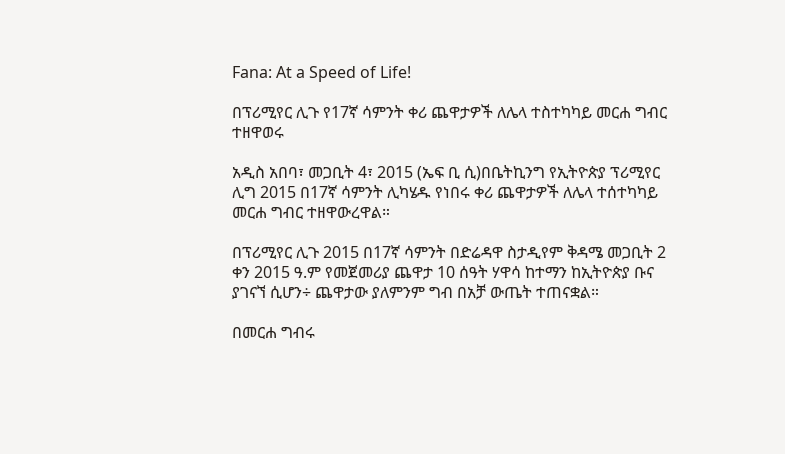Fana: At a Speed of Life!

በፕሪሚየር ሊጉ የ17ኛ ሳምንት ቀሪ ጨዋታዎች ለሌላ ተስተካካይ መርሐ ግብር ተዘዋወሩ

አዲስ አበባ፣ መጋቢት 4፣ 2015 (ኤፍ ቢ ሲ)በቤትኪንግ የኢትዮጵያ ፕሪሚየር ሊግ 2015 በ17ኛ ሳምንት ሊካሄዱ የነበሩ ቀሪ ጨዋታዎች ለሌላ ተሰተካካይ መርሐ ግብር ተዘዋውረዋል።

በፕሪሚየር ሊጉ 2015 በ17ኛ ሳምንት በድሬዳዋ ስታዲየም ቅዳሜ መጋቢት 2 ቀን 2015 ዓ.ም የመጀመሪያ ጨዋታ 10 ሰዓት ሃዋሳ ከተማን ከኢትዮጵያ ቡና ያገናኘ ሲሆን÷ ጨዋታው ያለምንም ግብ በአቻ ውጤት ተጠናቋል።

በመርሐ ግብሩ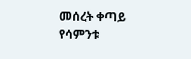መሰረት ቀጣይ የሳምንቱ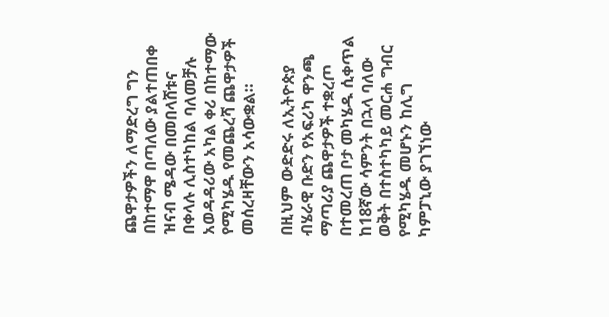ጨዋታዎችን ለማድረግ ግን በከተማዋ በጣለው ያልተጠበቀ ዝናብ ሜዳው በመበላሸቱና በቀላሉ ሊስተካከል ባለመቻሉ አወዳዳሪው አካል ቀሪ በከተማው የሚካሄዱ የመጨረሻ ጨዋታዎች መሰረዛቸውን አሳውቋል።

በዚህም ውድድሩ ለኢትዮጵያ ብሄራዊ ቡድን የአፍሪካ ዋንጫ ማጣሪያ ጨዋታዎች ተቋረጦ በተመረጠ ቦታ መካሄዱ ሲቀጥል ከ18ኛው ሳምንት በኋላ ባለው ወቅት በተስተካካይ መርሐ ግብር የሚካሄዱ መሆኑን ከሊግ ካምፓኒው ያገኘነው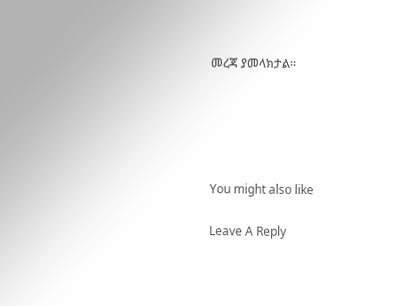መረጃ ያመላክታል፡፡





You might also like

Leave A Reply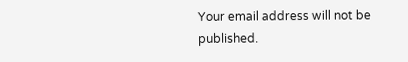Your email address will not be published.